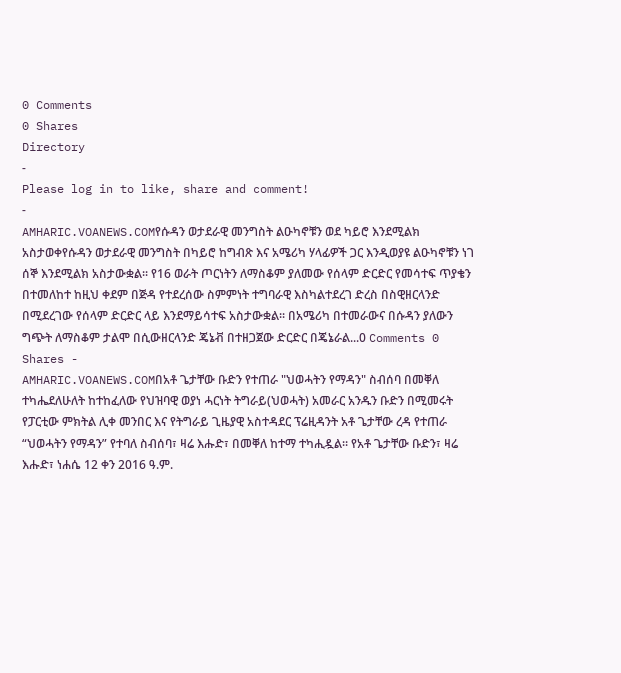0 Comments
0 Shares
Directory
-
Please log in to like, share and comment!
-
AMHARIC.VOANEWS.COMየሱዳን ወታደራዊ መንግስት ልዑካኖቹን ወደ ካይሮ እንደሚልክ አስታወቀየሱዳን ወታደራዊ መንግስት በካይሮ ከግብጽ እና አሜሪካ ሃላፊዎች ጋር እንዲወያዩ ልዑካኖቹን ነገ ሰኞ እንደሚልክ አስታውቋል፡፡ የ16 ወራት ጦርነትን ለማስቆም ያለመው የሰላም ድርድር የመሳተፍ ጥያቄን በተመለከተ ከዚህ ቀደም በጅዳ የተደረሰው ስምምነት ተግባራዊ እስካልተደረገ ድረስ በስዊዘርላንድ በሚደረገው የሰላም ድርድር ላይ እንደማይሳተፍ አስታውቋል፡፡ በአሜሪካ በተመራውና በሱዳን ያለውን ግጭት ለማስቆም ታልሞ በሲውዘርላንድ ጄኔቭ በተዘጋጀው ድርድር በጄኔራል...0 Comments 0 Shares -
AMHARIC.VOANEWS.COMበአቶ ጌታቸው ቡድን የተጠራ "ህወሓትን የማዳን" ስብሰባ በመቐለ ተካሔደለሁለት ከተከፈለው የህዝባዊ ወያነ ሓርነት ትግራይ(ህወሓት) አመራር አንዱን ቡድን በሚመሩት የፓርቲው ምክትል ሊቀ መንበር እና የትግራይ ጊዜያዊ አስተዳደር ፕሬዚዳንት አቶ ጌታቸው ረዳ የተጠራ “ህወሓትን የማዳን” የተባለ ስብሰባ፣ ዛሬ እሑድ፣ በመቐለ ከተማ ተካሒዷል። የአቶ ጌታቸው ቡድን፣ ዛሬ እሑድ፣ ነሐሴ 12 ቀን 2016 ዓ.ም.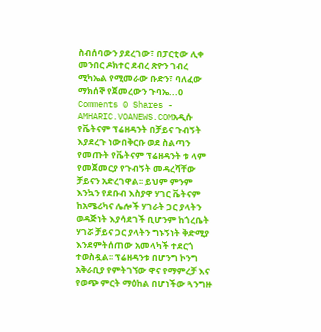ስብሰባውን ያደረገው፣ በፓርቲው ሊቀ መንበር ዶክተር ደብረ ጽዮን ገብረ ሚካኤል የሚመራው ቡድን፣ ባለፈው ማክሰኞ የጀመረውን ጉባኤ...0 Comments 0 Shares -
AMHARIC.VOANEWS.COMአዲሱ የቬትናም ፕሬዘዳንት በቻይና ጉብኝት እያደረጉ ነውበቅርቡ ወደ ስልጣን የመጡት የቬትናም ፕሬዘዳንት ቱ ላም የመጀመርያ የጉብኝት መዳረሻቸው ቻይናን አድረገዋል፡፡ ይህም ምንም እንኳን የደቡብ እስያዋ ሃገር ቬትናም ከአሜሪካና ሌሎች ሃገራት ጋር ያላትን ወዳጅነት እያሳደገች ቢሆንም ከጎረቤት ሃገሯ ቻይና ጋር ያላትን ግኑኝነት ቅድሚያ እንደምትሰጠው አመላካች ተደርጎ ተወስዷል፡፡ ፕሬዘዳንቱ በሆንግ ኮንግ አቅራቢያ የምትገኘው ዋና የማምረቻ እና የወጭ ምርት ማዕከል በሆነችው ጓንግዙ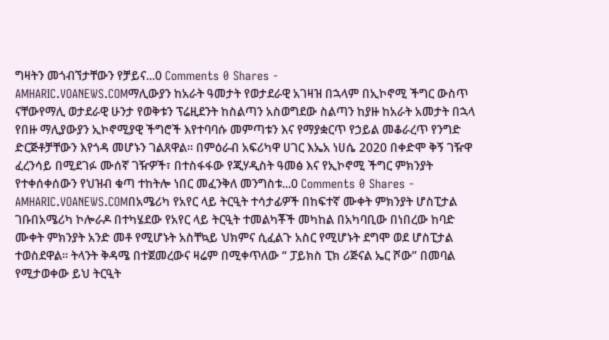ግዛትን መጎብኘታቸውን የቻይና...0 Comments 0 Shares -
AMHARIC.VOANEWS.COMማሊውያን ከአራት ዓመታት የወታደራዊ አገዛዝ በኋላም በኢኮኖሚ ችግር ውስጥ ናቸውየማሊ ወታደራዊ ሁንታ የወቅቱን ፕሬዚደንት ከስልጣን አስወግደው ስልጣን ከያዙ ከአራት አመታት በኋላ የበዙ ማሊያውያን ኢኮኖሚያዊ ችግሮች እየተባባሱ መምጣቱን እና የማያቋርጥ የኃይል መቆራረጥ የንግድ ድርጅቶቻቸውን እየጎዳ መሆኑን ገልጸዋል፡፡ በምዕራብ አፍሪካዋ ሀገር እኤአ ነሀሴ 2020 በቀድሞ ቅኝ ገዥዋ ፈረንሳይ በሚደገፉ ሙሰኛ ገዥዎች፣ በተስፋፋው የጂሃዲስት ዓመፅ እና የኢኮኖሚ ችግር ምክንያት የተቀሰቀሰውን የህዝብ ቁጣ ተከትሎ ነበር መፈንቅለ መንግስቱ...0 Comments 0 Shares -
AMHARIC.VOANEWS.COMበአሜሪካ የአየር ላይ ትርዒት ተሳታፊዎች በከፍተኛ ሙቀት ምክንያት ሆስፒታል ገቡበአሜሪካ ኮሎራዶ በተካሄደው የአየር ላይ ትርዒት ተመልካቾች መካከል በአካባቢው በነበረው ከባድ ሙቀት ምክንያት አንድ መቶ የሚሆኑት አስቸኳይ ህክምና ሲፈልጉ አስር የሚሆኑት ደግሞ ወደ ሆስፒታል ተወስደዋል፡፡ ትላንት ቅዳሜ በተጀመረውና ዛሬም በሚቀጥለው “ ፓይክስ ፒክ ሪጅናል ኤር ሾው” በመባል የሚታወቀው ይህ ትርዒት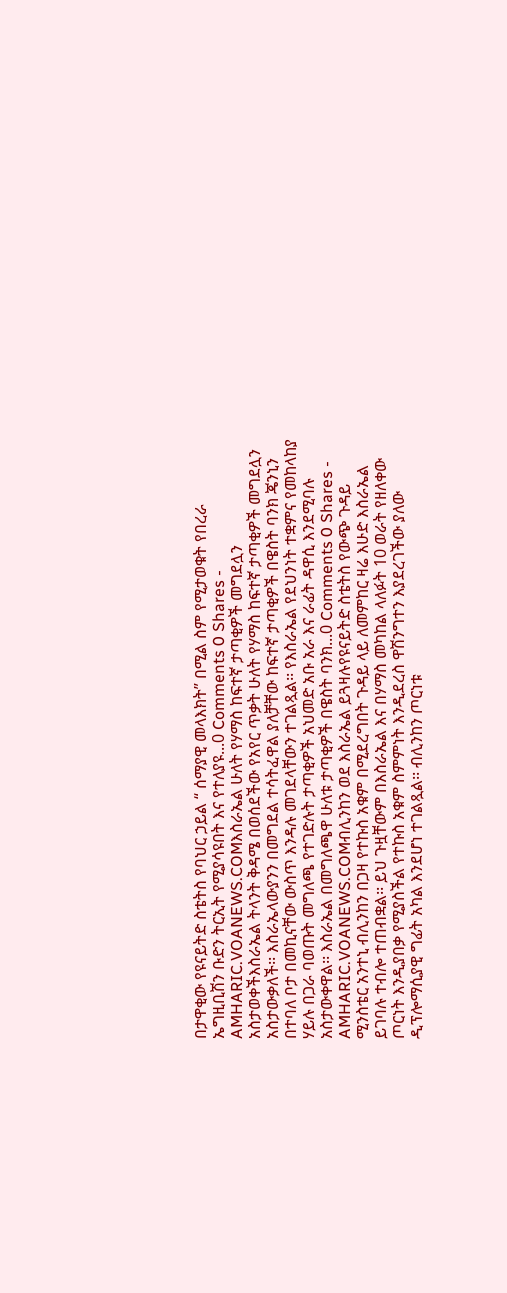በታዋቂው የዩናይትድ ስቴትስ የባህር ኃይል “ ሰማያዊ መላእክት” በሚል ስም የሚታወቁት የበረራ ኤግዚቢሽን ቡድን ትርኢት የሚያሳዩበት እና የተለያዩ...0 Comments 0 Shares -
AMHARIC.VOANEWS.COMእስራኤል ሁለት የሃማስ ከፍተኛ ታጣቂዎች መግደሏን አስታወቀችእስራኤል ትላንት ቅዳሜ በወሰደችው የአየር ጥቃት ሁለት የሃማስ ከፍተኛ ታጣቂዎች መግደሏን አስታውቃለች፡፡ እስራኤላውያንን በመግደል ተሳትፈዋል ያለቻቸው ከፍተኛ ታጣቂዎች በዌስት ባንክ ጄንኒን በተባለ ቦታ በመኪናቸው ውስጥ እንዳሉ መገደላቸውን ተገልጿል፡፡ የእስራኤል የደህንነት ተቋምና የመከላከያ ሃይሉ በጋራ ባወጡት መግለጫ የተገድሉት ታጣቂዎች አህመድ አቡ አራ እና ራፊት ዳዋሲ እንደሚባሉ አስታውቀዋል፡፡ እስራኤል በመግለጫዋ ሁለቱ ታጣቂዎች በዌስት ባንክ...0 Comments 0 Shares -
AMHARIC.VOANEWS.COMብሊንከን ወደ እስራኤል ይጓዛሉየዩናይትድ ስቴትስ የውጭ ጉዳይ ሚንስቴር አንተኒ ብሊንከን በጋዛ የተኩስ አቁም በሚደረግበት ጉዳይ ላይ ለመምከር ዛሬ እሁድ እስራኤል ይገባሉ ተብሎ ተጠብቋል፡፡ ይህ ጉዟቸውም በእስራኤል እና በሃማስ መካከል ላለፉት 10 ወራት የዘለቀው ጦርነት እንዲያበቃ የሚያስችል የተኩስ አቁም ስምምነት እንዲደረስ ዋሽንግተን እያደረገችው ያለው ዲፕሎማሲያዊ ግፊት አካል እንደሆነ ተገልጿል፡፡ ብሊንከን ጦርነቱ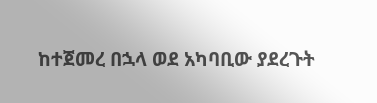ከተጀመረ በኋላ ወደ አካባቢው ያደረጉት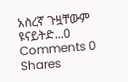አስረኛ ጉዟቸውም ዩናይትድ...0 Comments 0 Shares